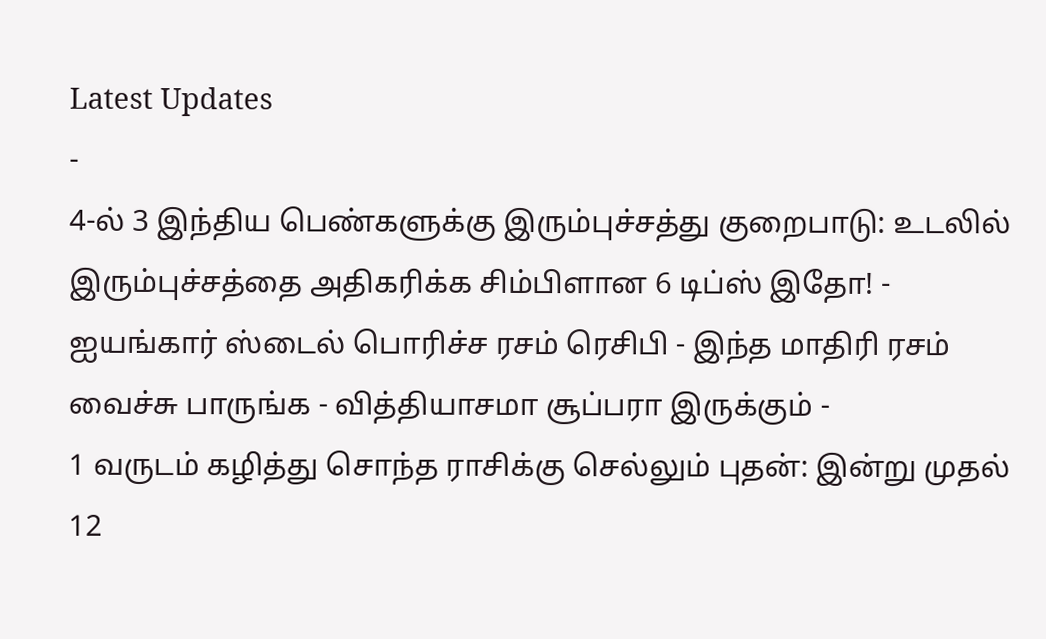Latest Updates
-
4-ல் 3 இந்திய பெண்களுக்கு இரும்புச்சத்து குறைபாடு: உடலில் இரும்புச்சத்தை அதிகரிக்க சிம்பிளான 6 டிப்ஸ் இதோ! -
ஐயங்கார் ஸ்டைல் பொரிச்ச ரசம் ரெசிபி - இந்த மாதிரி ரசம் வைச்சு பாருங்க - வித்தியாசமா சூப்பரா இருக்கும் -
1 வருடம் கழித்து சொந்த ராசிக்கு செல்லும் புதன்: இன்று முதல் 12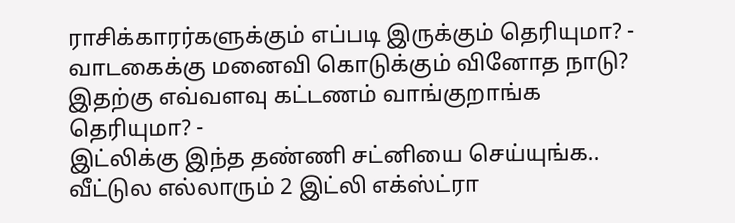ராசிக்காரர்களுக்கும் எப்படி இருக்கும் தெரியுமா? -
வாடகைக்கு மனைவி கொடுக்கும் வினோத நாடு? இதற்கு எவ்வளவு கட்டணம் வாங்குறாங்க தெரியுமா? -
இட்லிக்கு இந்த தண்ணி சட்னியை செய்யுங்க.. வீட்டுல எல்லாரும் 2 இட்லி எக்ஸ்ட்ரா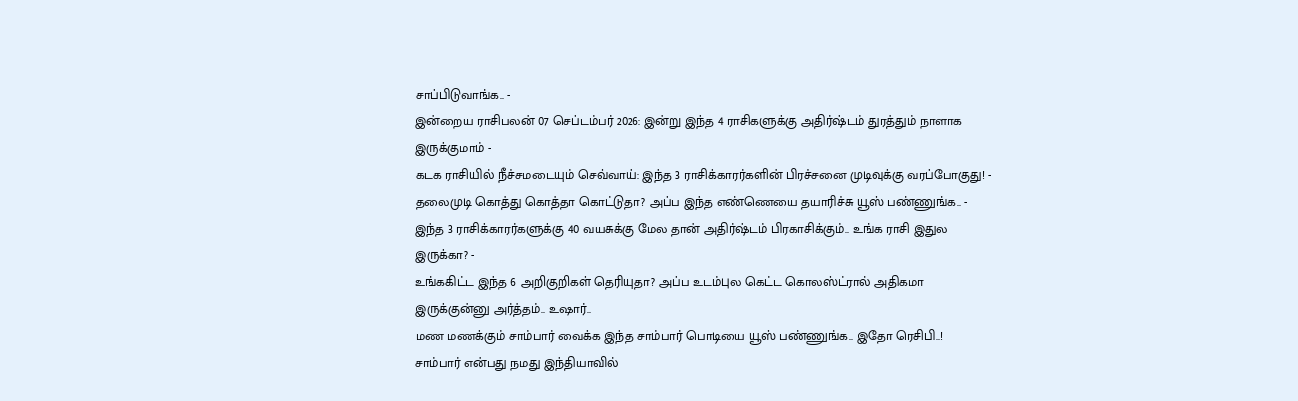சாப்பிடுவாங்க.. -
இன்றைய ராசிபலன் 07 செப்டம்பர் 2026: இன்று இந்த 4 ராசிகளுக்கு அதிர்ஷ்டம் துரத்தும் நாளாக இருக்குமாம் -
கடக ராசியில் நீச்சமடையும் செவ்வாய்: இந்த 3 ராசிக்காரர்களின் பிரச்சனை முடிவுக்கு வரப்போகுது! -
தலைமுடி கொத்து கொத்தா கொட்டுதா? அப்ப இந்த எண்ணெயை தயாரிச்சு யூஸ் பண்ணுங்க.. -
இந்த 3 ராசிக்காரர்களுக்கு 40 வயசுக்கு மேல தான் அதிர்ஷ்டம் பிரகாசிக்கும்.. உங்க ராசி இதுல இருக்கா? -
உங்ககிட்ட இந்த 6 அறிகுறிகள் தெரியுதா? அப்ப உடம்புல கெட்ட கொலஸ்ட்ரால் அதிகமா இருக்குன்னு அர்த்தம்.. உஷார்..
மண மணக்கும் சாம்பார் வைக்க இந்த சாம்பார் பொடியை யூஸ் பண்ணுங்க.. இதோ ரெசிபி..!
சாம்பார் என்பது நமது இந்தியாவில்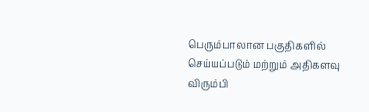பெரும்பாலான பகுதிகளில் செய்யப்படும் மற்றும் அதிகளவு விரும்பி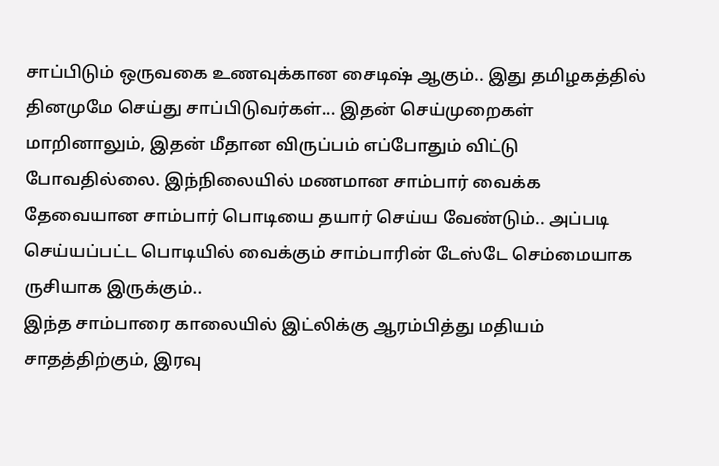சாப்பிடும் ஒருவகை உணவுக்கான சைடிஷ் ஆகும்.. இது தமிழகத்தில் தினமுமே செய்து சாப்பிடுவர்கள்... இதன் செய்முறைகள் மாறினாலும், இதன் மீதான விருப்பம் எப்போதும் விட்டு போவதில்லை. இந்நிலையில் மணமான சாம்பார் வைக்க தேவையான சாம்பார் பொடியை தயார் செய்ய வேண்டும்.. அப்படி செய்யப்பட்ட பொடியில் வைக்கும் சாம்பாரின் டேஸ்டே செம்மையாக ருசியாக இருக்கும்..
இந்த சாம்பாரை காலையில் இட்லிக்கு ஆரம்பித்து மதியம் சாதத்திற்கும், இரவு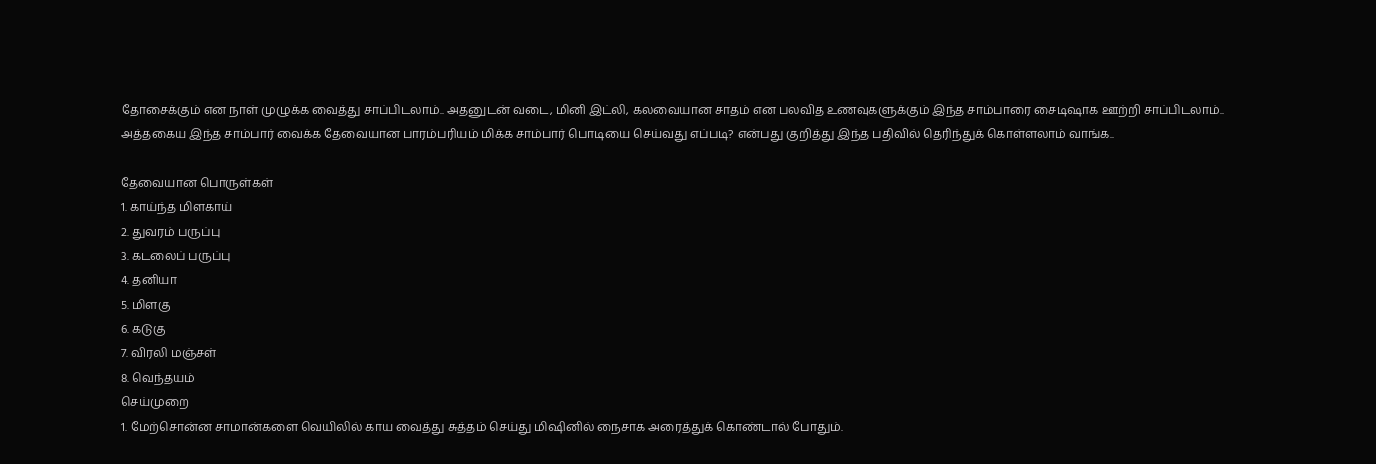தோசைக்கும் என நாள் முழுக்க வைத்து சாப்பிடலாம்.. அதனுடன் வடை, மினி இட்லி, கலவையான சாதம் என பலவித உணவுகளுக்கும் இந்த சாம்பாரை சைடிஷாக ஊற்றி சாப்பிடலாம்.. அத்தகைய இந்த சாம்பார் வைக்க தேவையான பாரம்பரியம் மிக்க சாம்பார் பொடியை செய்வது எப்படி? என்பது குறித்து இந்த பதிவில் தெரிந்துக் கொள்ளலாம் வாங்க..

தேவையான பொருள்கள்
1. காய்ந்த மிளகாய்
2. துவரம் பருப்பு
3. கடலைப் பருப்பு
4. தனியா
5. மிளகு
6. கடுகு
7. விரலி மஞ்சள்
8. வெந்தயம்
செய்முறை
1. மேற்சொன்ன சாமான்களை வெயிலில் காய வைத்து சுத்தம் செய்து மிஷினில் நைசாக அரைத்துக் கொண்டால் போதும்.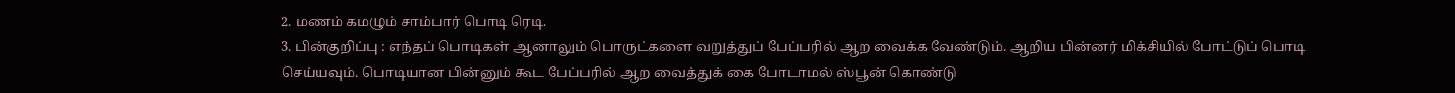2. மணம் கமழும் சாம்பார் பொடி ரெடி.
3. பின்குறிப்பு : எந்தப் பொடிகள் ஆனாலும் பொருட்களை வறுத்துப் பேப்பரில் ஆற வைக்க வேண்டும். ஆறிய பின்னர் மிக்சியில் போட்டுப் பொடி செய்யவும். பொடியான பின்னும் கூட பேப்பரில் ஆற வைத்துக் கை போடாமல் ஸ்பூன் கொண்டு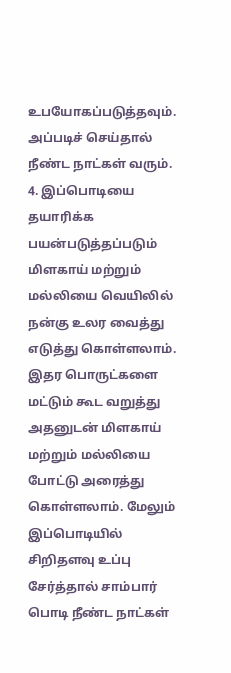உபயோகப்படுத்தவும். அப்படிச் செய்தால் நீண்ட நாட்கள் வரும்.
4. இப்பொடியை தயாரிக்க பயன்படுத்தப்படும் மிளகாய் மற்றும் மல்லியை வெயிலில் நன்கு உலர வைத்து எடுத்து கொள்ளலாம். இதர பொருட்களை மட்டும் கூட வறுத்து அதனுடன் மிளகாய் மற்றும் மல்லியை போட்டு அரைத்து கொள்ளலாம். மேலும் இப்பொடியில் சிறிதளவு உப்பு சேர்த்தால் சாம்பார் பொடி நீண்ட நாட்கள்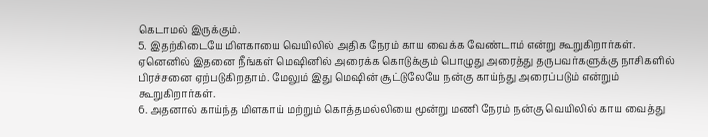கெடாமல் இருக்கும்.
5. இதற்கிடையே மிளகாயை வெயிலில் அதிக நேரம் காய வைக்க வேண்டாம் என்று கூறுகிறார்கள். ஏனெனில் இதனை நீங்கள் மெஷினில் அரைக்க கொடுக்கும் பொழுது அரைத்து தருபவர்களுக்கு நாசிகளில் பிரச்சனை ஏற்படுகிறதாம். மேலும் இது மெஷின் சூட்டுலேயே நன்கு காய்ந்து அரைப்படும் என்றும் கூறுகிறார்கள்.
6. அதனால் காய்ந்த மிளகாய் மற்றும் கொத்தமல்லியை மூன்று மணி நேரம் நன்கு வெயிலில் காய வைத்து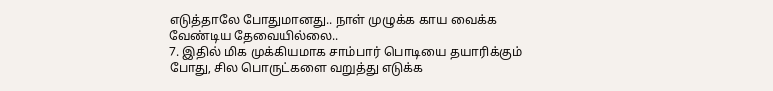எடுத்தாலே போதுமானது.. நாள் முழுக்க காய வைக்க வேண்டிய தேவையில்லை..
7. இதில் மிக முக்கியமாக சாம்பார் பொடியை தயாரிக்கும் போது, சில பொருட்களை வறுத்து எடுக்க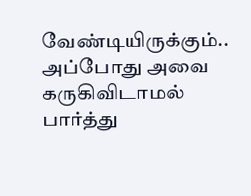வேண்டியிருக்கும்.. அப்போது அவை கருகிவிடாமல் பார்த்து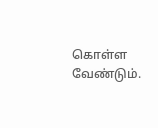கொள்ள வேண்டும்.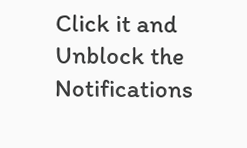Click it and Unblock the Notifications